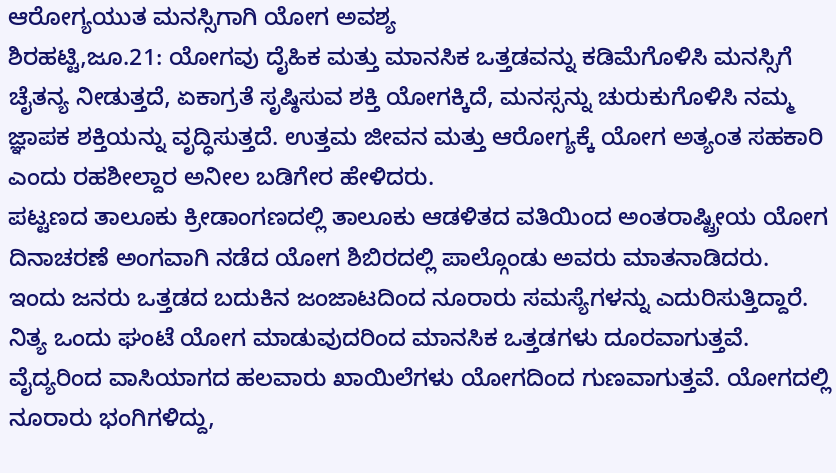ಆರೋಗ್ಯಯುತ ಮನಸ್ಸಿಗಾಗಿ ಯೋಗ ಅವಶ್ಯ
ಶಿರಹಟ್ಟಿ,ಜೂ.21: ಯೋಗವು ದೈಹಿಕ ಮತ್ತು ಮಾನಸಿಕ ಒತ್ತಡವನ್ನು ಕಡಿಮೆಗೊಳಿಸಿ ಮನಸ್ಸಿಗೆ ಚೈತನ್ಯ ನೀಡುತ್ತದೆ, ಏಕಾಗ್ರತೆ ಸೃಷ್ಠಿಸುವ ಶಕ್ತಿ ಯೋಗಕ್ಕಿದೆ, ಮನಸ್ಸನ್ನು ಚುರುಕುಗೊಳಿಸಿ ನಮ್ಮ ಜ್ಞಾಪಕ ಶಕ್ತಿಯನ್ನು ವೃದ್ಧಿಸುತ್ತದೆ. ಉತ್ತಮ ಜೀವನ ಮತ್ತು ಆರೋಗ್ಯಕ್ಕೆ ಯೋಗ ಅತ್ಯಂತ ಸಹಕಾರಿ ಎಂದು ರಹಶೀಲ್ದಾರ ಅನೀಲ ಬಡಿಗೇರ ಹೇಳಿದರು.
ಪಟ್ಟಣದ ತಾಲೂಕು ಕ್ರೀಡಾಂಗಣದಲ್ಲಿ ತಾಲೂಕು ಆಡಳಿತದ ವತಿಯಿಂದ ಅಂತರಾಷ್ಟ್ರೀಯ ಯೋಗ ದಿನಾಚರಣೆ ಅಂಗವಾಗಿ ನಡೆದ ಯೋಗ ಶಿಬಿರದಲ್ಲಿ ಪಾಲ್ಗೊಂಡು ಅವರು ಮಾತನಾಡಿದರು.
ಇಂದು ಜನರು ಒತ್ತಡದ ಬದುಕಿನ ಜಂಜಾಟದಿಂದ ನೂರಾರು ಸಮಸ್ಯೆಗಳನ್ನು ಎದುರಿಸುತ್ತಿದ್ದಾರೆ. ನಿತ್ಯ ಒಂದು ಘಂಟೆ ಯೋಗ ಮಾಡುವುದರಿಂದ ಮಾನಸಿಕ ಒತ್ತಡಗಳು ದೂರವಾಗುತ್ತವೆ. ವೈದ್ಯರಿಂದ ವಾಸಿಯಾಗದ ಹಲವಾರು ಖಾಯಿಲೆಗಳು ಯೋಗದಿಂದ ಗುಣವಾಗುತ್ತವೆ. ಯೋಗದಲ್ಲಿ ನೂರಾರು ಭಂಗಿಗಳಿದ್ದು,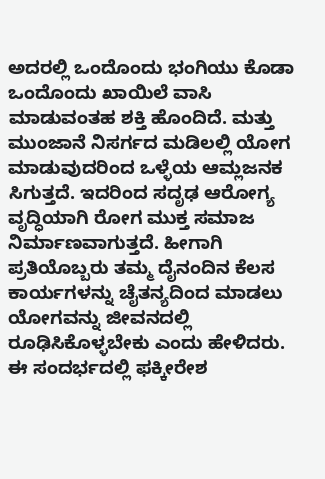ಅದರಲ್ಲಿ ಒಂದೊಂದು ಭಂಗಿಯು ಕೊಡಾ ಒಂದೊಂದು ಖಾಯಿಲೆ ವಾಸಿ ಮಾಡುವಂತಹ ಶಕ್ತಿ ಹೊಂದಿದೆ. ಮತ್ತು ಮುಂಜಾನೆ ನಿಸರ್ಗದ ಮಡಿಲಲ್ಲಿ ಯೋಗ ಮಾಡುವುದರಿಂದ ಒಳ್ಳೆಯ ಆಮ್ಲಜನಕ ಸಿಗುತ್ತದೆ. ಇದರಿಂದ ಸದೃಢ ಆರೋಗ್ಯ ವೃದ್ಧಿಯಾಗಿ ರೋಗ ಮುಕ್ತ ಸಮಾಜ ನಿರ್ಮಾಣವಾಗುತ್ತದೆ. ಹೀಗಾಗಿ ಪ್ರತಿಯೊಬ್ಬರು ತಮ್ಮ ದೈನಂದಿನ ಕೆಲಸ ಕಾರ್ಯಗಳನ್ನು ಚೈತನ್ಯದಿಂದ ಮಾಡಲು ಯೋಗವನ್ನು ಜೀವನದಲ್ಲಿ ರೂಢಿಸಿಕೊಳ್ಳಬೇಕು ಎಂದು ಹೇಳಿದರು.
ಈ ಸಂದರ್ಭದಲ್ಲಿ ಫಕ್ಕೀರೇಶ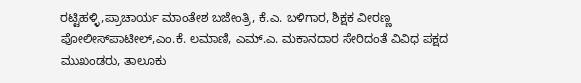ರಟ್ಟಿಹಳ್ಳಿ,ಪ್ರಾಚಾರ್ಯ ಮಾಂತೇಶ ಬಜೇಂತ್ರಿ, ಕೆ.ಎ. ಬಳಿಗಾರ, ಶಿಕ್ಷಕ ವೀರಣ್ಣ ಪೋಲೀಸ್‍ಪಾಟೀಲ್,ಎಂ.ಕೆ. ಲಮಾಣಿ, ಎಮ್.ಎ. ಮಕಾನದಾರ ಸೇರಿದಂತೆ ವಿವಿಧ ಪಕ್ಷದ ಮುಖಂಡರು, ತಾಲೂಕು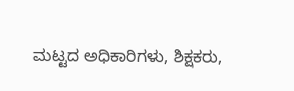ಮಟ್ಟದ ಅಧಿಕಾರಿಗಳು, ಶಿಕ್ಷಕರು,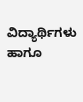ವಿದ್ಯಾರ್ಥಿಗಳು ಹಾಗೂ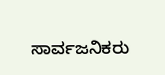ಸಾರ್ವಜನಿಕರು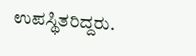ಉಪಸ್ಥಿತರಿದ್ದರು.